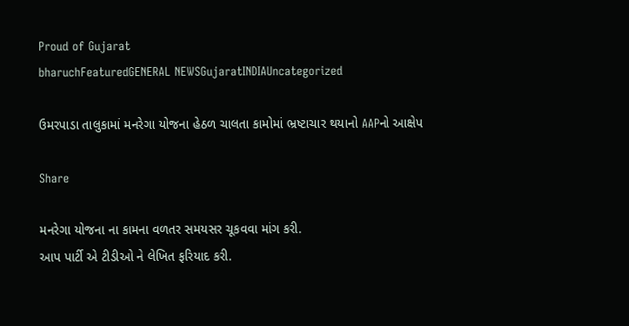Proud of Gujarat
bharuchFeaturedGENERAL NEWSGujaratINDIAUncategorized

ઉમરપાડા તાલુકામાં મનરેગા યોજના હેઠળ ચાલતા કામોમાં ભ્રષ્ટાચાર થયાનો AAPનો આક્ષેપ

Share

મનરેગા યોજના ના કામના વળતર સમયસર ચૂકવવા માંગ કરી.
આપ પાર્ટી એ ટીડીઓ ને લેખિત ફરિયાદ કરી.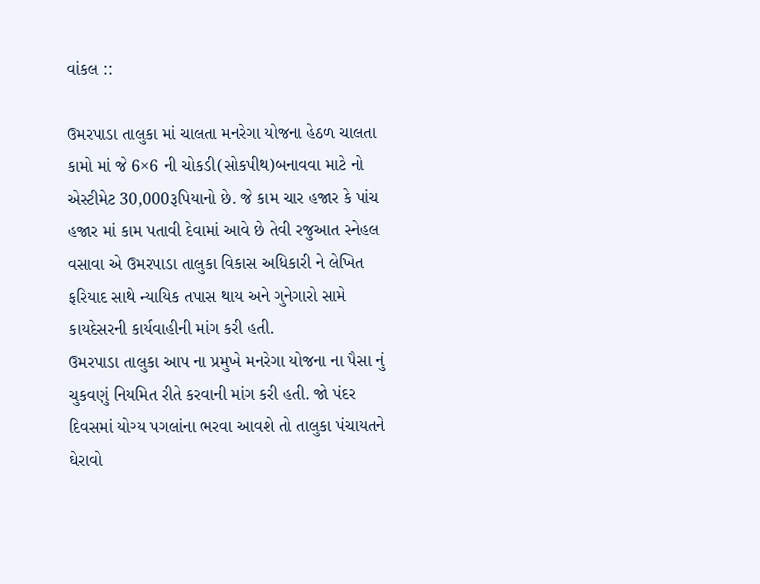વાંકલ ::

ઉમરપાડા તાલુકા માં ચાલતા મનરેગા યોજના હેઠળ ચાલતા કામો માં જે 6×6 ની ચોકડી(સોકપીથ)બનાવવા માટે નો એસ્ટીમેટ 30,000રૂપિયાનો છે. જે કામ ચાર હજાર કે પાંચ હજાર માં કામ પતાવી દેવામાં આવે છે તેવી રજુઆત સ્નેહલ વસાવા એ ઉમરપાડા તાલુકા વિકાસ અધિકારી ને લેખિત ફરિયાદ સાથે ન્યાયિક તપાસ થાય અને ગુનેગારો સામે કાયદેસરની કાર્યવાહીની માંગ કરી હતી.
ઉમરપાડા તાલુકા આપ ના પ્રમુખે મનરેગા યોજના ના પૈસા નું ચુકવણું નિયમિત રીતે કરવાની માંગ કરી હતી. જો પંદર દિવસમાં યોગ્ય પગલાંના ભરવા આવશે તો તાલુકા પંચાયતને ઘેરાવો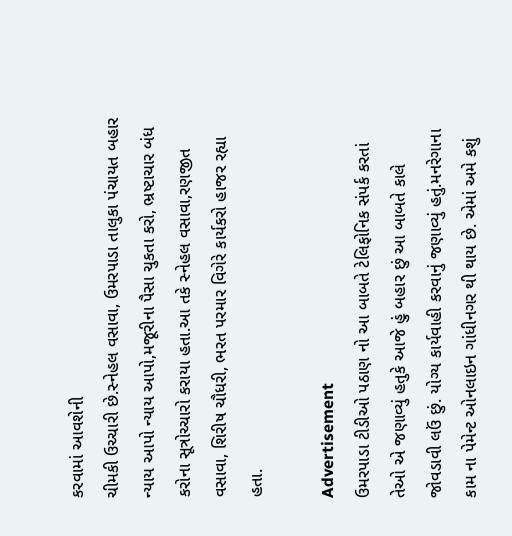કરવામાં આવશેની
ચીમકી ઉચ્ચારી છે.સ્નેહલ વસાવા, ઉમરપાડા તાલુકા પંચાયત બહાર ન્યાય આપો ન્યાય આપો,મજૂરીના પૈસા ચુકતા કરો, ભ્રષ્ટાચાર બંધ કરોના સૂત્રોચ્ચારો કરાયા હતા.આ તકે સ્નેહલ વસાવા,રણજીત વસાવા, શિરીષ ચૌધરી, ભરત પરમાર વિગેરે કાર્યકરો હાજર રહ્યા હતા.

Advertisement
ઉમરપાડા ટીડીઓ પઠાણ નો આ બાબતે ટેલિફોનિક સંપર્ક કરતાં તેઓ એ જણાવ્યું હતુકે આજે હું બહાર છું આ બાબતે કાલે જોવડાવી લઉં છું. યોગ્ય કાર્યવાહી કરવાનું જણાવ્યું હતું.મનરેગાના કામ ના પેમેન્ટ ઓનલાઇન ગાંધીનગર થી થાય છે. એમાં અમે કશું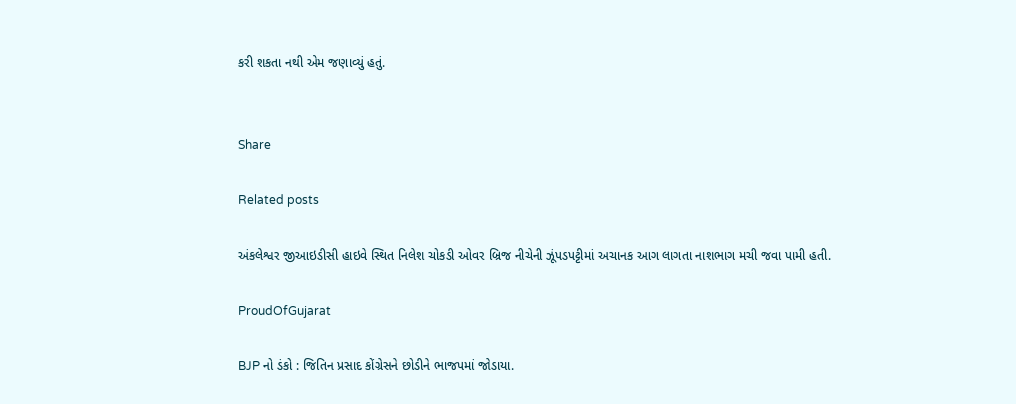કરી શકતા નથી એમ જણાવ્યું હતું.


Share

Related posts

અંકલેશ્વર જીઆઇડીસી હાઇવે સ્થિત નિલેશ ચોકડી ઓવર બ્રિજ નીચેની ઝૂંપડપટ્ટીમાં અચાનક આગ લાગતા નાશભાગ મચી જવા પામી હતી.

ProudOfGujarat

BJP નો ડંકો : જિતિન પ્રસાદ કોંગ્રેસને છોડીને ભાજપમાં જોડાયા.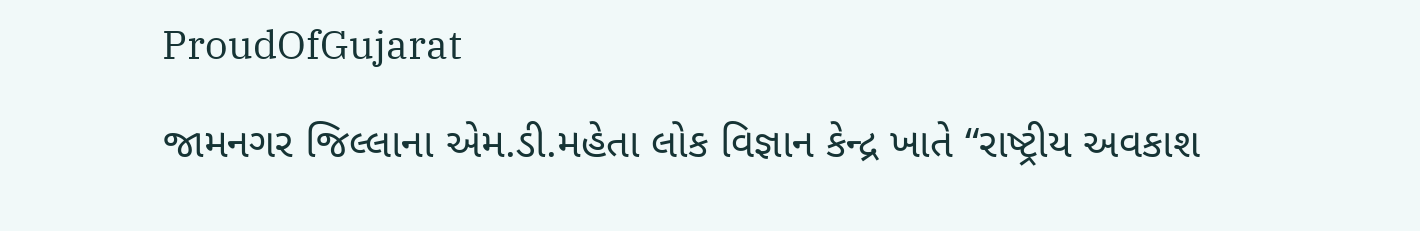ProudOfGujarat

જામનગર જિલ્લાના એમ.ડી.મહેતા લોક વિજ્ઞાન કેન્દ્ર ખાતે “રાષ્ટ્રીય અવકાશ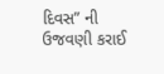દિવસ” ની ઉજવણી કરાઈ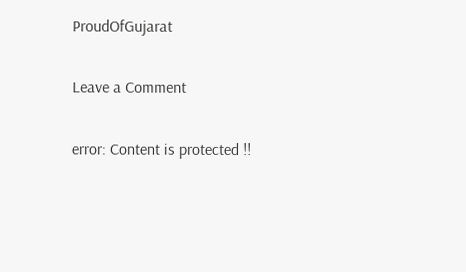ProudOfGujarat

Leave a Comment

error: Content is protected !!